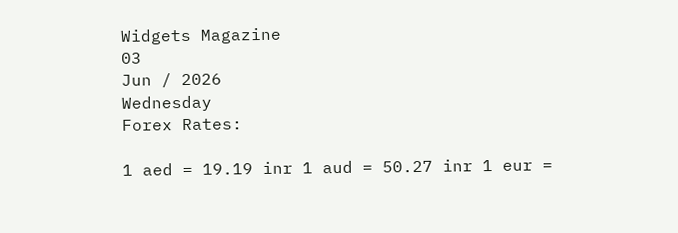Widgets Magazine
03
Jun / 2026
Wednesday
Forex Rates:

1 aed = 19.19 inr 1 aud = 50.27 inr 1 eur =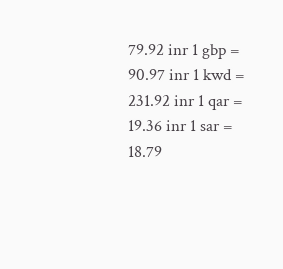79.92 inr 1 gbp = 90.97 inr 1 kwd = 231.92 inr 1 qar = 19.36 inr 1 sar = 18.79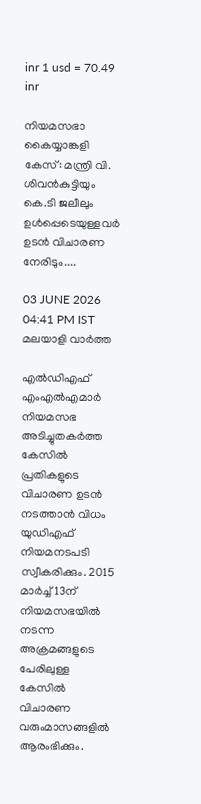inr 1 usd = 70.49 inr

നിയമസഭാ കൈയ്യാങ്കളി കേസ്: മന്ത്രി വി. ശിവൻകുട്ടിയും കെ.ടി ജലീലും ഉൾപ്പെടെയുള്ളവർ ഉടൻ വിചാരണ നേരിടും....

03 JUNE 2026 04:41 PM IST
മലയാളി വാര്‍ത്ത

എല്‍ഡിഎഫ് എംഎല്‍എമാര്‍ നിയമസഭ അടിച്ചുതകര്‍ത്ത കേസില്‍ പ്രതികളുടെ വിചാരണ ഉടന്‍ നടത്താന്‍ വിധം യുഡിഎഫ് നിയമനടപടി സ്വീകരിക്കും. 2015 മാര്‍ച്ച് 13ന് നിയമസഭയില്‍ നടന്ന അക്രമങ്ങളുടെ പേരിലുള്ള കേസില്‍ വിചാരണ വരുംമാസങ്ങളില്‍ ആരംഭിക്കും.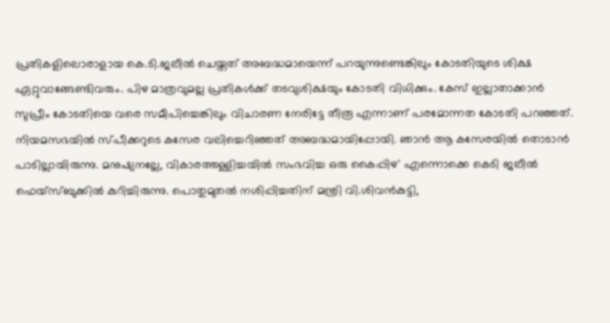പ്രതികളിലൊരാളായ കെ.ടി.ജലീല്‍ ചെയ്തത് അബദ്ധമായെന്ന് പറയുന്നുണ്ടെങ്കിലും കോടതിയുടെ ശിക്ഷ ഏറ്റുവാങ്ങേണ്ടിവരും. പിഴ മാത്രവുമല്ല പ്രതികള്‍ക്ക് തടവുശിക്ഷയും കോടതി വിധിക്കും. കേസ് ഇല്ലാതാക്കാന്‍ സുപ്രീം കോടതിയെ വരെ സമീപിച്ചെങ്കിലും വിചാരണ നേരിട്ടേ തീരൂ എന്നാണ് പരമോന്നത കോടതി പറഞ്ഞത്. നിയമസഭയില്‍ സ്പീക്കറുടെ കസേര വലിച്ചെറിഞ്ഞത് അബദ്ധമായിപ്പോയി. ഞാന്‍ ആ കസേരയില്‍ തൊടാന്‍ പാടില്ലായിരുന്നു. മനുഷ്യനല്ലേ, വികാരത്തള്ളിച്ചയില്‍ സംഭവിച്ച ഒരു കൈപ്പിഴ' എന്നൊക്കെ കെടി ജലീല്‍ ഫെയ്‌സ്ബുക്കില്‍ കുറിച്ചിരുന്നു. പൊതുമുതല്‍ നശിപ്പിച്ചതിന് മന്ത്രി വി.ശിവന്‍കുട്ടി,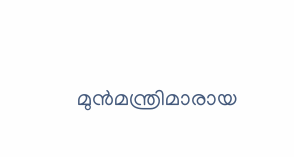മുന്‍മന്ത്രിമാരായ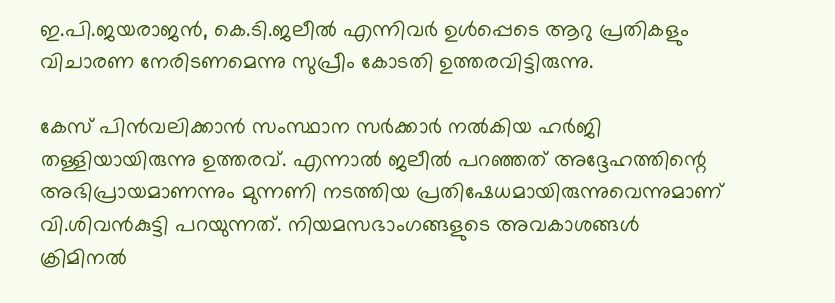ഇ.പി.ജയരാജന്‍, കെ.ടി.ജലീല്‍ എന്നിവര്‍ ഉള്‍പ്പെടെ ആറു പ്രതികളും വിചാരണ നേരിടണമെന്നു സുപ്രീം കോടതി ഉത്തരവിട്ടിരുന്നു.

കേസ് പിന്‍വലിക്കാന്‍ സംസ്ഥാന സര്‍ക്കാര്‍ നല്‍കിയ ഹര്‍ജി തള്ളിയായിരുന്നു ഉത്തരവ്. എന്നാല്‍ ജലീല്‍ പറഞ്ഞത് അദ്ദേഹത്തിന്റെ അഭിപ്രായമാണന്നും മുന്നണി നടത്തിയ പ്രതിഷേധമായിരുന്നുവെന്നുമാണ് വി.ശിവന്‍കുട്ടി പറയുന്നത്. നിയമസഭാംഗങ്ങളുടെ അവകാശങ്ങള്‍ ക്രിമിനല്‍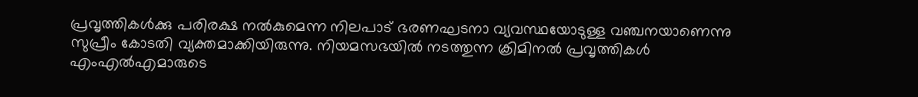പ്രവൃത്തികള്‍ക്കു പരിരക്ഷ നല്‍കുമെന്ന നിലപാട് ഭരണഘടനാ വ്യവസ്ഥയോടുള്ള വഞ്ചനയാണെന്നു സുപ്രീം കോടതി വ്യക്തമാക്കിയിരുന്നു. നിയമസഭയില്‍ നടത്തുന്ന ക്രിമിനല്‍ പ്രവൃത്തികള്‍ എംഎല്‍എമാരുടെ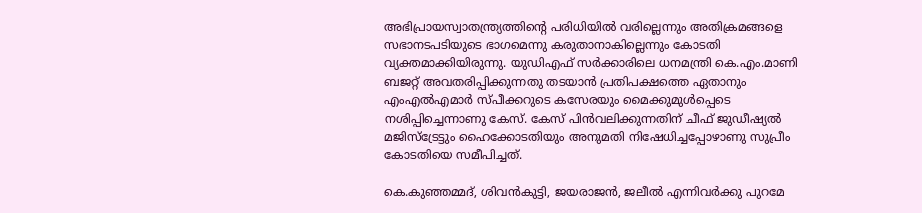അഭിപ്രായസ്വാതന്ത്ര്യത്തിന്റെ പരിധിയില്‍ വരില്ലെന്നും അതിക്രമങ്ങളെ സഭാനടപടിയുടെ ഭാഗമെന്നു കരുതാനാകില്ലെന്നും കോടതി വ്യക്തമാക്കിയിരുന്നു. യുഡിഎഫ് സര്‍ക്കാരിലെ ധനമന്ത്രി കെ.എം.മാണി ബജറ്റ് അവതരിപ്പിക്കുന്നതു തടയാന്‍ പ്രതിപക്ഷത്തെ ഏതാനും എംഎല്‍എമാര്‍ സ്പീക്കറുടെ കസേരയും മൈക്കുമുള്‍പ്പെടെ നശിപ്പിച്ചെന്നാണു കേസ്. കേസ് പിന്‍വലിക്കുന്നതിന് ചീഫ് ജുഡീഷ്യല്‍ മജിസ്‌ട്രേട്ടും ഹൈക്കോടതിയും അനുമതി നിഷേധിച്ചപ്പോഴാണു സുപ്രീം കോടതിയെ സമീപിച്ചത്.

കെ.കുഞ്ഞമ്മദ്, ശിവന്‍കുട്ടി, ജയരാജന്‍, ജലീല്‍ എന്നിവര്‍ക്കു പുറമേ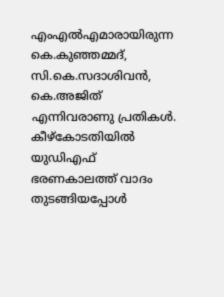എംഎല്‍എമാരായിരുന്ന കെ.കുഞ്ഞമ്മദ്, സി.കെ.സദാശിവന്‍, കെ.അജിത് എന്നിവരാണു പ്രതികള്‍. കീഴ്‌കോടതിയില്‍ യുഡിഎഫ് ഭരണകാലത്ത് വാദം തുടങ്ങിയപ്പോള്‍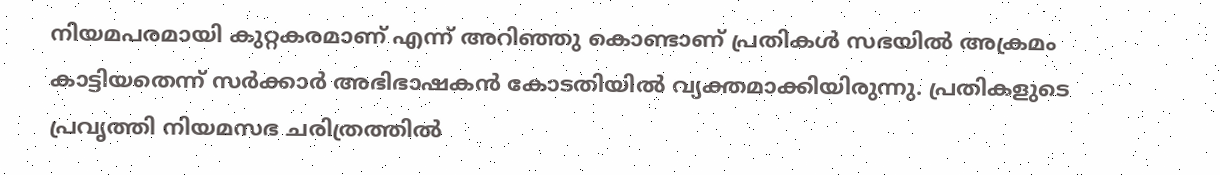നിയമപരമായി കുറ്റകരമാണ് എന്ന് അറിഞ്ഞു കൊണ്ടാണ് പ്രതികള്‍ സഭയില്‍ അക്രമം കാട്ടിയതെന്ന് സര്‍ക്കാര്‍ അഭിഭാഷകന്‍ കോടതിയില്‍ വ്യക്തമാക്കിയിരുന്നു. പ്രതികളുടെ പ്രവൃത്തി നിയമസഭ ചരിത്രത്തില്‍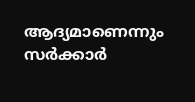ആദ്യമാണെന്നും സര്‍ക്കാര്‍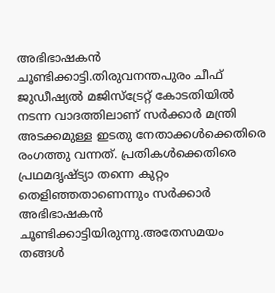അഭിഭാഷകന്‍ ചൂണ്ടിക്കാട്ടി.തിരുവനന്തപുരം ചീഫ് ജുഡീഷ്യല്‍ മജിസ്ട്രേറ്റ് കോടതിയില്‍ നടന്ന വാദത്തിലാണ് സര്‍ക്കാര്‍ മന്ത്രി അടക്കമുള്ള ഇടതു നേതാക്കള്‍ക്കെതിരെ രംഗത്തു വന്നത്. പ്രതികള്‍ക്കെതിരെ പ്രഥമദൃഷ്ട്യാ തന്നെ കുറ്റം തെളിഞ്ഞതാണെന്നും സര്‍ക്കാര്‍ അഭിഭാഷകന്‍ ചൂണ്ടിക്കാട്ടിയിരുന്നു.അതേസമയം തങ്ങള്‍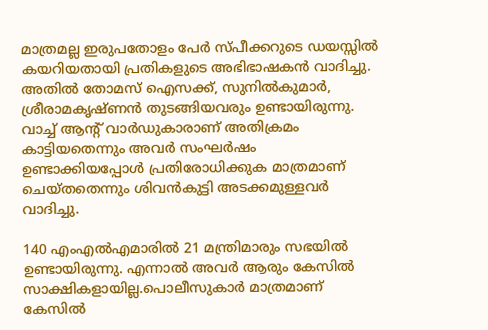മാത്രമല്ല ഇരുപതോളം പേര്‍ സ്പീക്കറുടെ ഡയസ്സില്‍ കയറിയതായി പ്രതികളുടെ അഭിഭാഷകന്‍ വാദിച്ചു. അതില്‍ തോമസ് ഐസക്ക്, സുനില്‍കുമാര്‍, ശ്രീരാമകൃഷ്ണന്‍ തുടങ്ങിയവരും ഉണ്ടായിരുന്നു. വാച്ച് ആന്റ് വാര്‍ഡുകാരാണ് അതിക്രമം കാട്ടിയതെന്നും അവര്‍ സംഘര്‍ഷം ഉണ്ടാക്കിയപ്പോള്‍ പ്രതിരോധിക്കുക മാത്രമാണ് ചെയ്തതെന്നും ശിവന്‍കുട്ടി അടക്കമുള്ളവര്‍ വാദിച്ചു.

140 എംഎല്‍എമാരില്‍ 21 മന്ത്രിമാരും സഭയില്‍ ഉണ്ടായിരുന്നു. എന്നാല്‍ അവര്‍ ആരും കേസില്‍ സാക്ഷികളായില്ല.പൊലീസുകാര്‍ മാത്രമാണ് കേസില്‍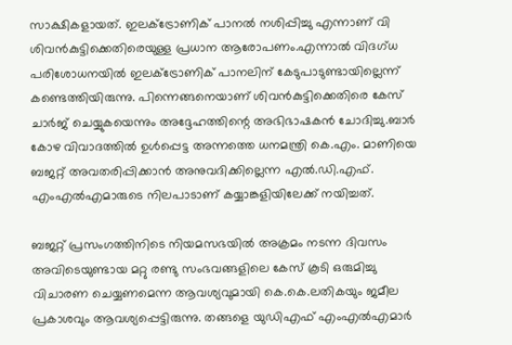സാക്ഷികളായത്. ഇലക്ട്രോണിക് പാനല്‍ നശിപ്പിച്ചു എന്നാണ് വി ശിവന്‍കുട്ടിക്കെതിരെയുള്ള പ്രധാന ആരോപണം.എന്നാല്‍ വിദഗ്ധ പരിശോധനയില്‍ ഇലക്ട്രോണിക് പാനലിന് കേടുപാടുണ്ടായില്ലെന്ന് കണ്ടെത്തിയിരുന്നു. പിന്നെങ്ങനെയാണ് ശിവന്‍കുട്ടിക്കെതിരെ കേസ് ചാര്‍ജ് ചെയ്യുകയെന്നും അദ്ദേഹത്തിന്റെ അഭിഭാഷകന്‍ ചോദിച്ചു.ബാര്‍ കോഴ വിവാദത്തില്‍ ഉള്‍പ്പെട്ട അന്നത്തെ ധനമന്ത്രി കെ.എം. മാണിയെ ബജറ്റ് അവതരിപ്പിക്കാന്‍ അനുവദിക്കില്ലെന്ന എല്‍.ഡി.എഫ്. എംഎല്‍എമാരുടെ നിലപാടാണ് കയ്യാങ്കളിയിലേക്ക് നയിച്ചത്.

ബജറ്റ് പ്രസംഗത്തിനിടെ നിയമസഭയില്‍ അക്രമം നടന്ന ദിവസം അവിടെയുണ്ടായ മറ്റു രണ്ടു സംഭവങ്ങളിലെ കേസ് കൂടി ഒരുമിച്ചു വിചാരണ ചെയ്യണമെന്ന ആവശ്യവുമായി കെ.കെ.ലതികയും ജമീല പ്രകാശവും ആവശ്യപ്പെട്ടിരുന്നു. തങ്ങളെ യുഡിഎഫ് എംഎല്‍എമാര്‍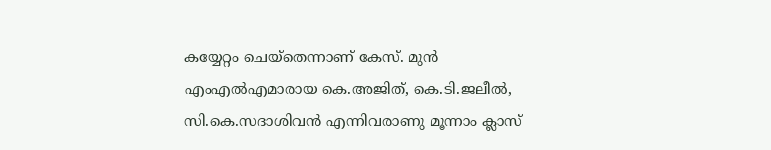കയ്യേറ്റം ചെയ്‌തെന്നാണ് കേസ്. മുന്‍ എംഎല്‍എമാരായ കെ.അജിത്, കെ.ടി.ജലീല്‍, സി.കെ.സദാശിവന്‍ എന്നിവരാണു മൂന്നാം ക്ലാസ്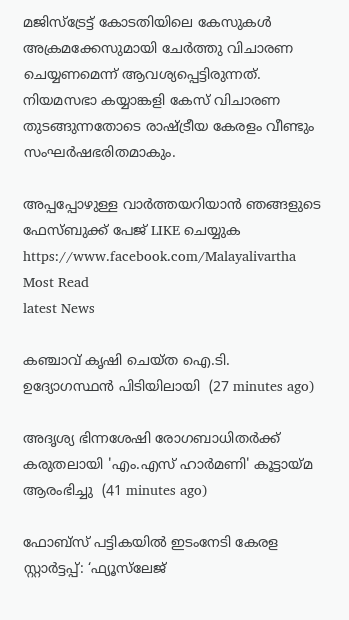മജിസ്‌ട്രേട്ട് കോടതിയിലെ കേസുകള്‍ അക്രമക്കേസുമായി ചേര്‍ത്തു വിചാരണ ചെയ്യണമെന്ന് ആവശ്യപ്പെട്ടിരുന്നത്. നിയമസഭാ കയ്യാങ്കളി കേസ് വിചാരണ തുടങ്ങുന്നതോടെ രാഷ്ട്രീയ കേരളം വീണ്ടും സംഘര്‍ഷഭരിതമാകും.

അപ്പപ്പോഴുള്ള വാര്‍ത്തയറിയാന്‍ ഞങ്ങളുടെ ഫേസ്‌ബുക്ക്‌ പേജ് LIKE ചെയ്യുക
https://www.facebook.com/Malayalivartha
Most Read
latest News

കഞ്ചാവ് കൃഷി ചെയ്ത ഐ.ടി. ഉദ്യോഗസ്ഥന്‍ പിടിയിലായി  (27 minutes ago)

അദൃശ്യ ഭിന്നശേഷി രോഗബാധിതർക്ക് കരുതലായി 'എം.എസ് ഹാർമണി' കൂട്ടായ്മ ആരംഭിച്ചു  (41 minutes ago)

ഫോബ്‌സ് പട്ടികയിൽ ഇടംനേടി കേരള സ്റ്റാർട്ടപ്പ്: ‘ഫ്യൂസ്‌ലേജ്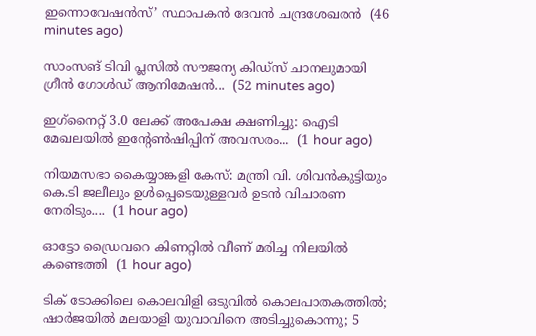ഇന്നൊവേഷൻസ്’ സ്ഥാപകൻ ദേവൻ ചന്ദ്രശേഖരൻ  (46 minutes ago)

സാംസങ് ടിവി പ്ലസിൽ സൗജന്യ കിഡ്‌സ് ചാനലുമായി ഗ്രീൻ ഗോൾഡ് ആനിമേഷൻ...  (52 minutes ago)

ഇഗ്‌നൈറ്റ് 3.0 ലേക്ക് അപേക്ഷ ക്ഷണിച്ചു: ഐടി മേഖലയില്‍ ഇന്‍റേണ്‍ഷിപ്പിന് അവസരം...  (1 hour ago)

നിയമസഭാ കൈയ്യാങ്കളി കേസ്: മന്ത്രി വി. ശിവൻകുട്ടിയും കെ.ടി ജലീലും ഉൾപ്പെടെയുള്ളവർ ഉടൻ വിചാരണ നേരിടും....  (1 hour ago)

ഓട്ടോ ഡ്രൈവറെ കിണറ്റില്‍ വീണ് മരിച്ച നിലയില്‍ കണ്ടെത്തി  (1 hour ago)

ടിക് ടോക്കിലെ കൊലവിളി ഒടുവിൽ കൊലപാതകത്തിൽ; ഷാർജയിൽ മലയാളി യുവാവിനെ അടിച്ചുകൊന്നു; 5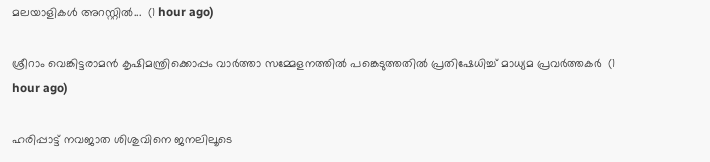മലയാളികൾ അറസ്റ്റിൽ...  (1 hour ago)

ശ്രീറാം വെങ്കിട്ടരാമന്‍ കൃഷിമന്ത്രിക്കൊപ്പം വാര്‍ത്താ സമ്മേളനത്തില്‍ പങ്കെടുത്തതില്‍ പ്രതിഷേധിച്ച് മാധ്യമ പ്രവര്‍ത്തകര്‍  (1 hour ago)

ഹരിപ്പാട്ട് നവജാത ശിശുവിനെ ജനലിലൂടെ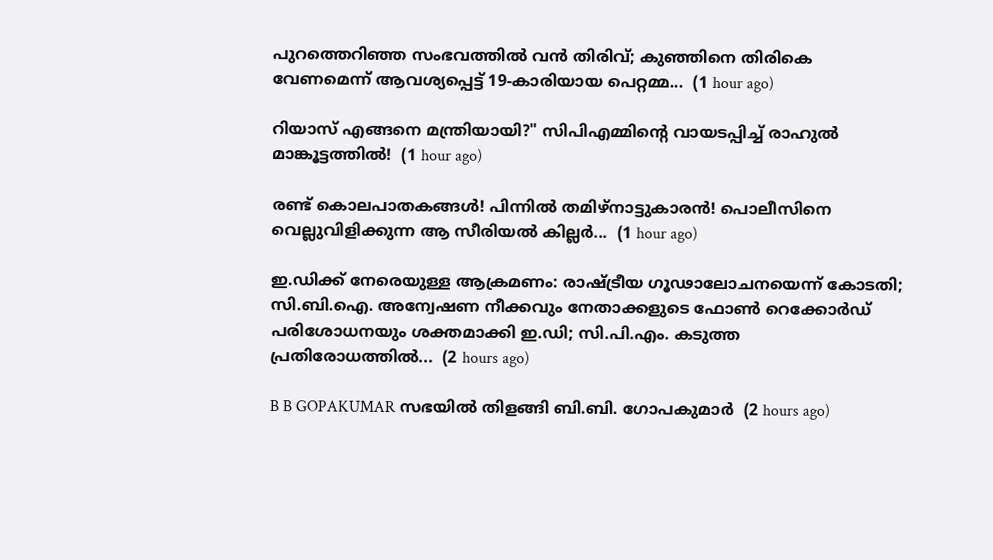പുറത്തെറിഞ്ഞ സംഭവത്തിൽ വൻ തിരിവ്; കുഞ്ഞിനെ തിരികെ വേണമെന്ന് ആവശ്യപ്പെട്ട് 19-കാരിയായ പെറ്റമ്മ...  (1 hour ago)

റിയാസ് എങ്ങനെ മന്ത്രിയായി?" സിപിഎമ്മിന്റെ വായടപ്പിച്ച് രാഹുൽ മാങ്കൂട്ടത്തിൽ!  (1 hour ago)

രണ്ട് കൊലപാതകങ്ങൾ! പിന്നിൽ തമിഴ്നാട്ടുകാരൻ! പൊലീസിനെ വെല്ലുവിളിക്കുന്ന ആ സീരിയൽ കില്ലർ...  (1 hour ago)

ഇ.ഡിക്ക് നേരെയുള്ള ആക്രമണം: രാഷ്ട്രീയ ഗൂഢാലോചനയെന്ന് കോടതി; സി.ബി.ഐ. അന്വേഷണ നീക്കവും നേതാക്കളുടെ ഫോൺ റെക്കോർഡ് പരിശോധനയും ശക്തമാക്കി ഇ.ഡി; സി.പി.എം. കടുത്ത പ്രതിരോധത്തിൽ...  (2 hours ago)

B B GOPAKUMAR സഭയിൽ തിളങ്ങി ബി.ബി. ഗോപകുമാര്‍  (2 hours ago)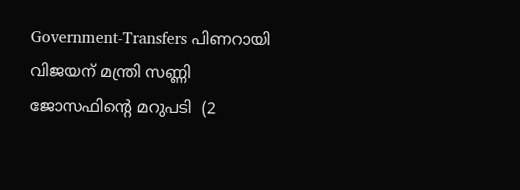Government-Transfers പിണറായി വിജയന് മന്ത്രി സണ്ണി ജോസഫിന്റെ മറുപടി  (2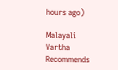hours ago)

Malayali Vartha Recommends